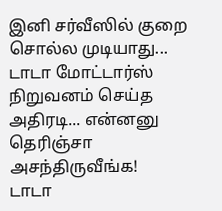இனி சர்வீஸில் குறை சொல்ல முடியாது... டாடா மோட்டார்ஸ் நிறுவனம் செய்த அதிரடி... என்னனு தெரிஞ்சா அசந்திருவீங்க!
டாடா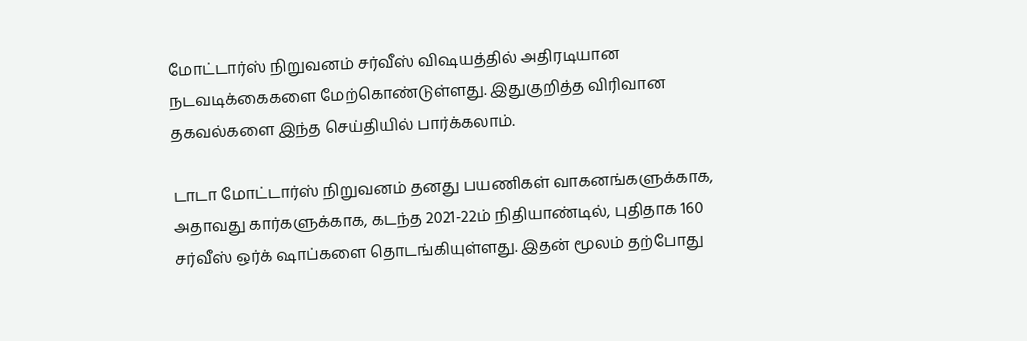மோட்டார்ஸ் நிறுவனம் சர்வீஸ் விஷயத்தில் அதிரடியான நடவடிக்கைகளை மேற்கொண்டுள்ளது. இதுகுறித்த விரிவான தகவல்களை இந்த செய்தியில் பார்க்கலாம்.

டாடா மோட்டார்ஸ் நிறுவனம் தனது பயணிகள் வாகனங்களுக்காக, அதாவது கார்களுக்காக, கடந்த 2021-22ம் நிதியாண்டில், புதிதாக 160 சர்வீஸ் ஒர்க் ஷாப்களை தொடங்கியுள்ளது. இதன் மூலம் தற்போது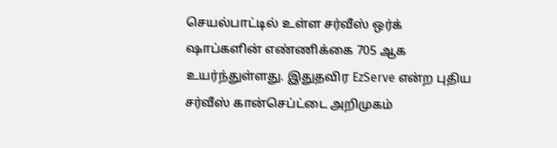செயல்பாட்டில் உள்ள சர்வீஸ் ஒர்க் ஷாப்களின் எண்ணிக்கை 705 ஆக உயர்ந்துள்ளது. இதுதவிர EzServe என்ற புதிய சர்வீஸ் கான்செப்ட்டை அறிமுகம்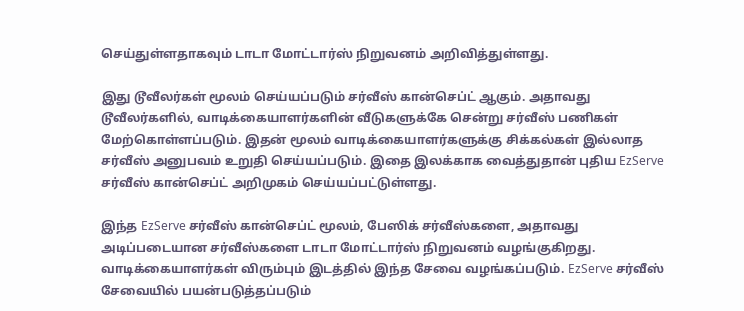செய்துள்ளதாகவும் டாடா மோட்டார்ஸ் நிறுவனம் அறிவித்துள்ளது.

இது டூவீலர்கள் மூலம் செய்யப்படும் சர்வீஸ் கான்செப்ட் ஆகும். அதாவது டூவீலர்களில், வாடிக்கையாளர்களின் வீடுகளுக்கே சென்று சர்வீஸ் பணிகள் மேற்கொள்ளப்படும். இதன் மூலம் வாடிக்கையாளர்களுக்கு சிக்கல்கள் இல்லாத சர்வீஸ் அனுபவம் உறுதி செய்யப்படும். இதை இலக்காக வைத்துதான் புதிய EzServe சர்வீஸ் கான்செப்ட் அறிமுகம் செய்யப்பட்டுள்ளது.

இந்த EzServe சர்வீஸ் கான்செப்ட் மூலம், பேஸிக் சர்வீஸ்களை, அதாவது அடிப்படையான சர்வீஸ்களை டாடா மோட்டார்ஸ் நிறுவனம் வழங்குகிறது. வாடிக்கையாளர்கள் விரும்பும் இடத்தில் இந்த சேவை வழங்கப்படும். EzServe சர்வீஸ் சேவையில் பயன்படுத்தப்படும்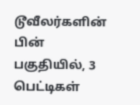டூவீலர்களின் பின் பகுதியில், 3 பெட்டிகள்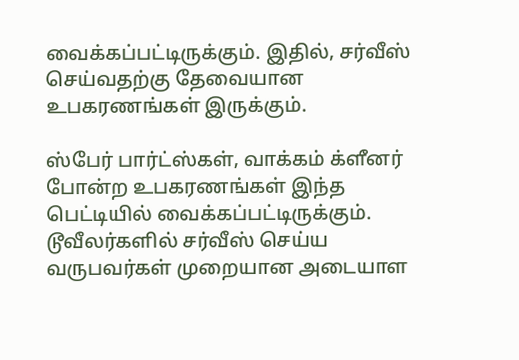வைக்கப்பட்டிருக்கும். இதில், சர்வீஸ் செய்வதற்கு தேவையான உபகரணங்கள் இருக்கும்.

ஸ்பேர் பார்ட்ஸ்கள், வாக்கம் க்ளீனர் போன்ற உபகரணங்கள் இந்த பெட்டியில் வைக்கப்பட்டிருக்கும். டூவீலர்களில் சர்வீஸ் செய்ய வருபவர்கள் முறையான அடையாள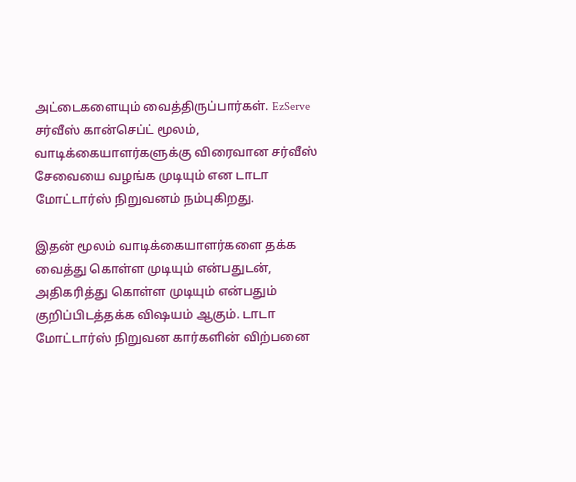அட்டைகளையும் வைத்திருப்பார்கள். EzServe சர்வீஸ் கான்செப்ட் மூலம், வாடிக்கையாளர்களுக்கு விரைவான சர்வீஸ் சேவையை வழங்க முடியும் என டாடா மோட்டார்ஸ் நிறுவனம் நம்புகிறது.

இதன் மூலம் வாடிக்கையாளர்களை தக்க வைத்து கொள்ள முடியும் என்பதுடன், அதிகரித்து கொள்ள முடியும் என்பதும் குறிப்பிடத்தக்க விஷயம் ஆகும். டாடா மோட்டார்ஸ் நிறுவன கார்களின் விற்பனை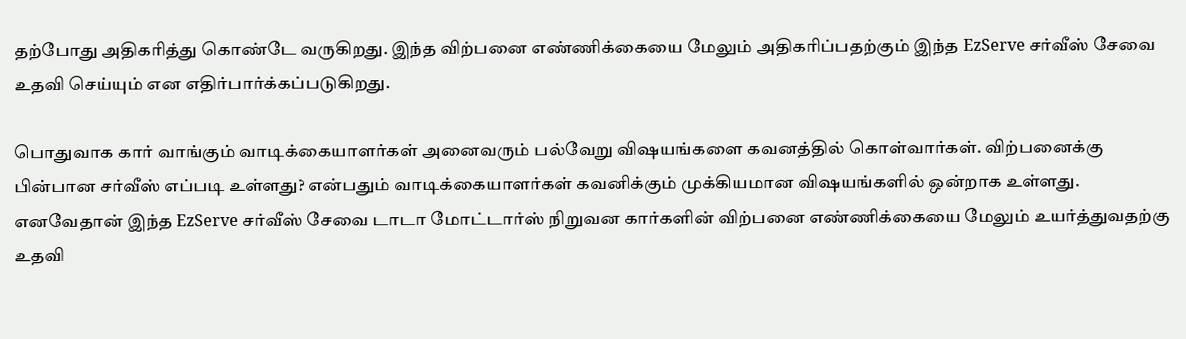தற்போது அதிகரித்து கொண்டே வருகிறது. இந்த விற்பனை எண்ணிக்கையை மேலும் அதிகரிப்பதற்கும் இந்த EzServe சர்வீஸ் சேவை உதவி செய்யும் என எதிர்பார்க்கப்படுகிறது.

பொதுவாக கார் வாங்கும் வாடிக்கையாளர்கள் அனைவரும் பல்வேறு விஷயங்களை கவனத்தில் கொள்வார்கள். விற்பனைக்கு பின்பான சர்வீஸ் எப்படி உள்ளது? என்பதும் வாடிக்கையாளர்கள் கவனிக்கும் முக்கியமான விஷயங்களில் ஒன்றாக உள்ளது. எனவேதான் இந்த EzServe சர்வீஸ் சேவை டாடா மோட்டார்ஸ் நிறுவன கார்களின் விற்பனை எண்ணிக்கையை மேலும் உயர்த்துவதற்கு உதவி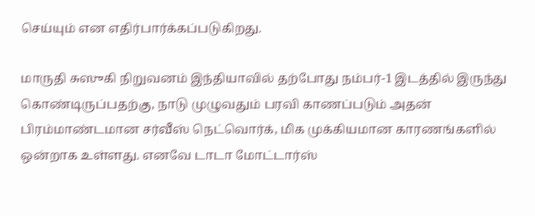செய்யும் என எதிர்பார்க்கப்படுகிறது.

மாருதி சுஸுகி நிறுவனம் இந்தியாவில் தற்போது நம்பர்-1 இடத்தில் இருந்து கொண்டிருப்பதற்கு, நாடு முழுவதும் பரவி காணப்படும் அதன் பிரம்மாண்டமான சர்வீஸ் நெட்வொர்க், மிக முக்கியமான காரணங்களில் ஒன்றாக உள்ளது. எனவே டாடா மோட்டார்ஸ்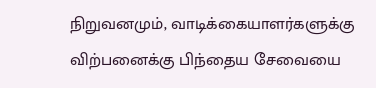நிறுவனமும், வாடிக்கையாளர்களுக்கு விற்பனைக்கு பிந்தைய சேவையை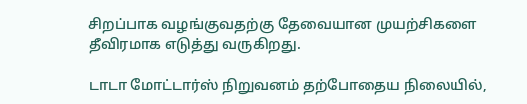சிறப்பாக வழங்குவதற்கு தேவையான முயற்சிகளை தீவிரமாக எடுத்து வருகிறது.

டாடா மோட்டார்ஸ் நிறுவனம் தற்போதைய நிலையில்,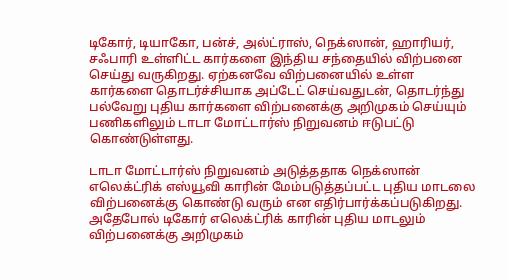டிகோர், டியாகோ, பன்ச், அல்ட்ராஸ், நெக்ஸான், ஹாரியர், சஃபாரி உள்ளிட்ட கார்களை இந்திய சந்தையில் விற்பனை செய்து வருகிறது. ஏற்கனவே விற்பனையில் உள்ள கார்களை தொடர்ச்சியாக அப்டேட் செய்வதுடன், தொடர்ந்து பல்வேறு புதிய கார்களை விற்பனைக்கு அறிமுகம் செய்யும் பணிகளிலும் டாடா மோட்டார்ஸ் நிறுவனம் ஈடுபட்டு கொண்டுள்ளது.

டாடா மோட்டார்ஸ் நிறுவனம் அடுத்ததாக நெக்ஸான் எலெக்ட்ரிக் எஸ்யூவி காரின் மேம்படுத்தப்பட்ட புதிய மாடலை விற்பனைக்கு கொண்டு வரும் என எதிர்பார்க்கப்படுகிறது. அதேபோல் டிகோர் எலெக்ட்ரிக் காரின் புதிய மாடலும் விற்பனைக்கு அறிமுகம்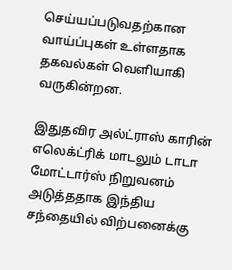செய்யப்படுவதற்கான வாய்ப்புகள் உள்ளதாக தகவல்கள் வெளியாகி வருகின்றன.

இதுதவிர அல்ட்ராஸ் காரின் எலெக்ட்ரிக் மாடலும் டாடா மோட்டார்ஸ் நிறுவனம் அடுத்ததாக இந்திய சந்தையில் விற்பனைக்கு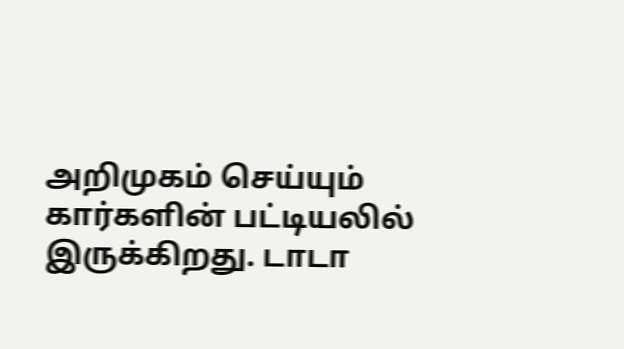அறிமுகம் செய்யும் கார்களின் பட்டியலில் இருக்கிறது. டாடா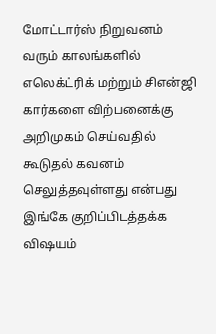மோட்டார்ஸ் நிறுவனம் வரும் காலங்களில் எலெக்ட்ரிக் மற்றும் சிஎன்ஜி கார்களை விற்பனைக்கு அறிமுகம் செய்வதில் கூடுதல் கவனம் செலுத்தவுள்ளது என்பது இங்கே குறிப்பிடத்தக்க விஷயம்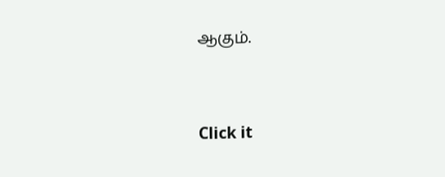ஆகும்.


Click it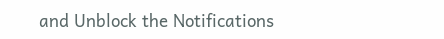and Unblock the Notifications